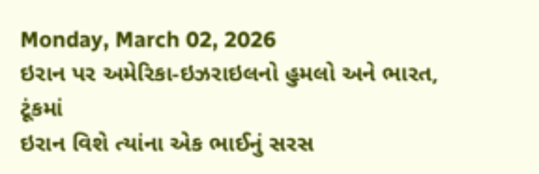Monday, March 02, 2026
ઇરાન પર અમેરિકા-ઇઝરાઇલનો હુમલો અને ભારત, ટૂંકમાં
ઇરાન વિશે ત્યાંના એક ભાઈનું સરસ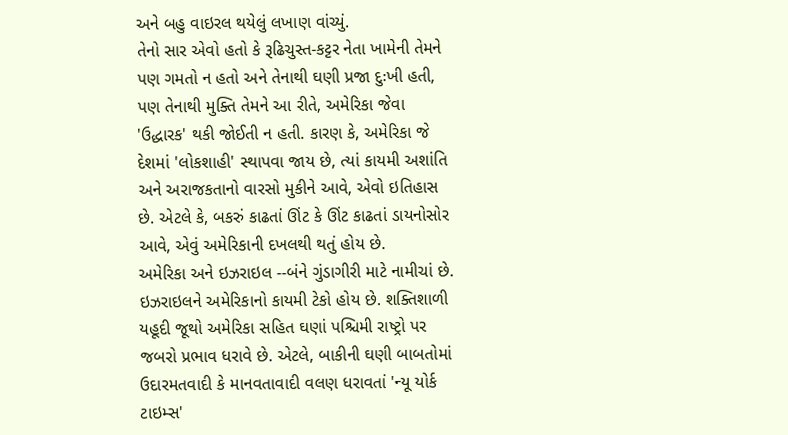અને બહુ વાઇરલ થયેલું લખાણ વાંચ્યું.
તેનો સાર એવો હતો કે રૂઢિચુસ્ત-કટ્ટર નેતા ખામેની તેમને પણ ગમતો ન હતો અને તેનાથી ઘણી પ્રજા દુઃખી હતી, પણ તેનાથી મુક્તિ તેમને આ રીતે, અમેરિકા જેવા 'ઉદ્ધારક' થકી જોઈતી ન હતી. કારણ કે, અમેરિકા જે દેશમાં 'લોકશાહી' સ્થાપવા જાય છે, ત્યાં કાયમી અશાંતિ અને અરાજકતાનો વારસો મુકીને આવે, એવો ઇતિહાસ છે. એટલે કે, બકરું કાઢતાં ઊંટ કે ઊંટ કાઢતાં ડાયનોસોર આવે, એવું અમેરિકાની દખલથી થતું હોય છે.
અમેરિકા અને ઇઝરાઇલ --બંને ગુંડાગીરી માટે નામીચાં છે. ઇઝરાઇલને અમેરિકાનો કાયમી ટેકો હોય છે. શક્તિશાળી યહૂદી જૂથો અમેરિકા સહિત ઘણાં પશ્ચિમી રાષ્ટ્રો પર જબરો પ્રભાવ ધરાવે છે. એટલે, બાકીની ઘણી બાબતોમાં ઉદારમતવાદી કે માનવતાવાદી વલણ ધરાવતાં 'ન્યૂ યોર્ક ટાઇમ્સ'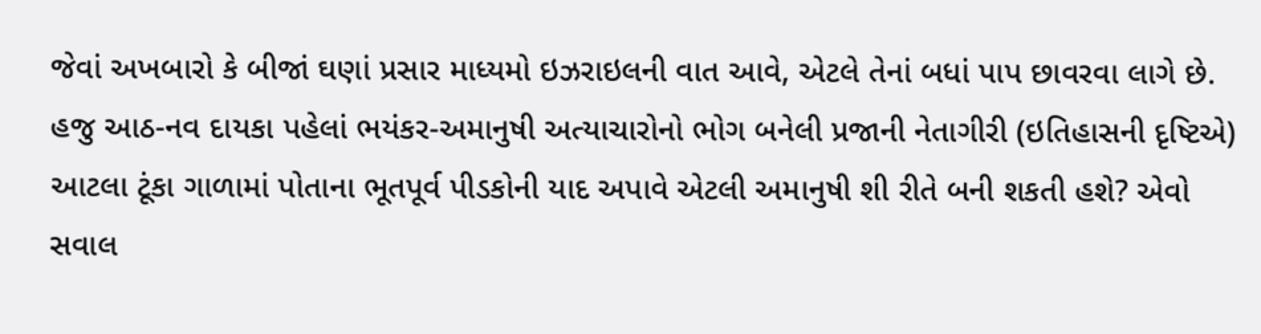જેવાં અખબારો કે બીજાં ઘણાં પ્રસાર માધ્યમો ઇઝરાઇલની વાત આવે, એટલે તેનાં બધાં પાપ છાવરવા લાગે છે.
હજુ આઠ-નવ દાયકા પહેલાં ભયંકર-અમાનુષી અત્યાચારોનો ભોગ બનેલી પ્રજાની નેતાગીરી (ઇતિહાસની દૃષ્ટિએ) આટલા ટૂંકા ગાળામાં પોતાના ભૂતપૂર્વ પીડકોની યાદ અપાવે એટલી અમાનુષી શી રીતે બની શકતી હશે? એવો સવાલ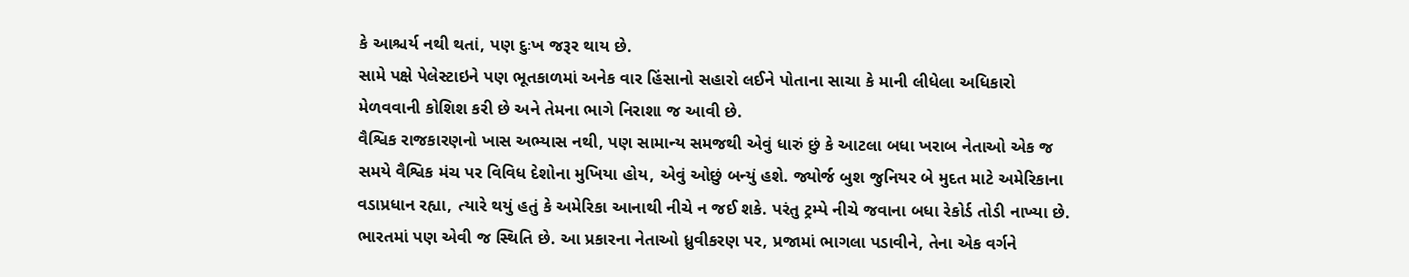કે આશ્ચર્ય નથી થતાં, પણ દુઃખ જરૂર થાય છે.
સામે પક્ષે પેલેસ્ટાઇને પણ ભૂતકાળમાં અનેક વાર હિંસાનો સહારો લઈને પોતાના સાચા કે માની લીધેલા અધિકારો મેળવવાની કોશિશ કરી છે અને તેમના ભાગે નિરાશા જ આવી છે.
વૈશ્વિક રાજકારણનો ખાસ અભ્યાસ નથી, પણ સામાન્ય સમજથી એવું ધારું છું કે આટલા બધા ખરાબ નેતાઓ એક જ સમયે વૈશ્વિક મંચ પર વિવિધ દેશોના મુખિયા હોય, એવું ઓછું બન્યું હશે. જ્યોર્જ બુશ જુનિયર બે મુદત માટે અમેરિકાના વડાપ્રધાન રહ્યા, ત્યારે થયું હતું કે અમેરિકા આનાથી નીચે ન જઈ શકે. પરંતુ ટ્રમ્પે નીચે જવાના બધા રેકોર્ડ તોડી નાખ્યા છે. ભારતમાં પણ એવી જ સ્થિતિ છે. આ પ્રકારના નેતાઓ ધ્રુવીકરણ પર, પ્રજામાં ભાગલા પડાવીને, તેના એક વર્ગને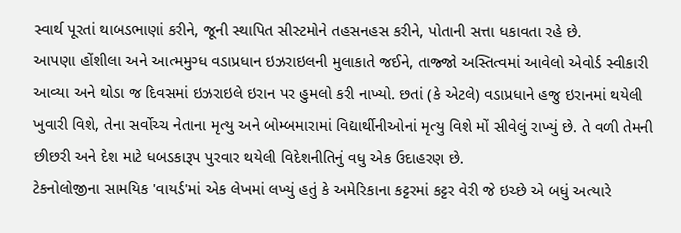સ્વાર્થ પૂરતાં થાબડભાણાં કરીને, જૂની સ્થાપિત સીસ્ટમોને તહસનહસ કરીને, પોતાની સત્તા ધકાવતા રહે છે.
આપણા હોંશીલા અને આત્મમુગ્ધ વડાપ્રધાન ઇઝરાઇલની મુલાકાતે જઈને, તાજ્જો અસ્તિત્વમાં આવેલો એવોર્ડ સ્વીકારી આવ્યા અને થોડા જ દિવસમાં ઇઝરાઇલે ઇરાન પર હુમલો કરી નાખ્યો. છતાં (કે એટલે) વડાપ્રધાને હજુ ઇરાનમાં થયેલી ખુવારી વિશે, તેના સર્વોચ્ચ નેતાના મૃત્યુ અને બોમ્બમારામાં વિદ્યાર્થીનીઓનાં મૃત્યુ વિશે મોં સીવેલું રાખ્યું છે. તે વળી તેમની છીછરી અને દેશ માટે ધબડકારૂપ પુરવાર થયેલી વિદેશનીતિનું વધુ એક ઉદાહરણ છે.
ટેકનોલોજીના સામયિક 'વાયર્ડ'માં એક લેખમાં લખ્યું હતું કે અમેરિકાના કટ્ટરમાં કટ્ટર વેરી જે ઇચ્છે એ બધું અત્યારે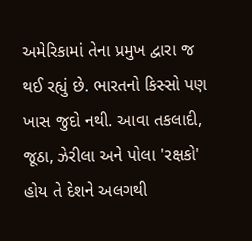અમેરિકામાં તેના પ્રમુખ દ્વારા જ થઈ રહ્યું છે. ભારતનો કિસ્સો પણ ખાસ જુદો નથી. આવા તકલાદી, જૂઠા, ઝેરીલા અને પોલા 'રક્ષકો' હોય તે દેશને અલગથી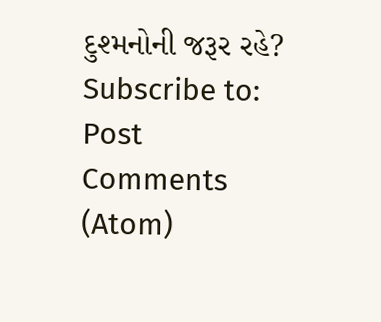દુશ્મનોની જરૂર રહે?
Subscribe to:
Post Comments (Atom)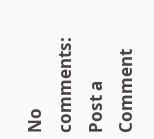No comments:
Post a Comment